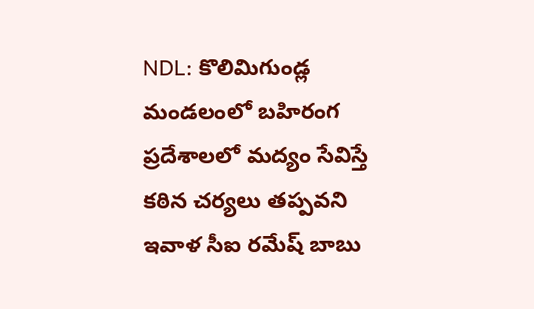NDL: కొలిమిగుండ్ల మండలంలో బహిరంగ ప్రదేశాలలో మద్యం సేవిస్తే కఠిన చర్యలు తప్పవని ఇవాళ సీఐ రమేష్ బాబు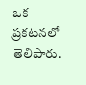ఒక ప్రకటనలో తెలిపారు.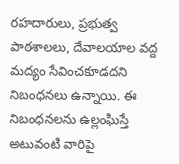రహదారులు, ప్రభుత్వ పాఠశాలలు, దేవాలయాల వద్ద మద్యం సేవించకూడదని నిబంధనలు ఉన్నాయి. ఈ నిబంధనలను ఉల్లంఘిస్తే అటువంటి వారిపై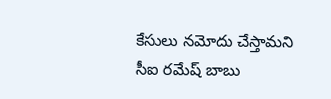కేసులు నమోదు చేస్తామని సీఐ రమేష్ బాబు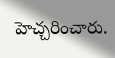హెచ్చరించారు.